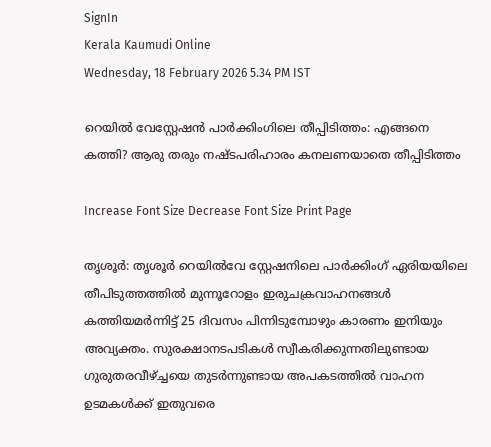SignIn
Kerala Kaumudi Online
Wednesday, 18 February 2026 5.34 PM IST

റെയിൽ വേസ്റ്റേഷൻ പാർക്കിംഗിലെ തീപ്പിടിത്തം: എങ്ങനെ കത്തി? ആരു തരും നഷ്ടപരിഹാരം കനലണയാതെ തീപ്പിടിത്തം

Increase Font Size Decrease Font Size Print Page

തൃശൂർ: തൃശൂർ റെയിൽവേ സ്റ്റേഷനിലെ പാർക്കിംഗ് ഏരിയയിലെ തീപിടുത്തത്തിൽ മുന്നൂറോളം ഇരുചക്രവാഹനങ്ങൾ കത്തിയമർന്നിട്ട് 25 ദിവസം പിന്നിടുമ്പോഴും കാരണം ഇനിയും അവ്യക്തം. സുരക്ഷാനടപടികൾ സ്വീകരിക്കുന്നതിലുണ്ടായ ഗുരുതരവീഴ്ച്ചയെ തുടർന്നുണ്ടായ അപകടത്തിൽ വാഹന ഉടമകൾക്ക് ഇതുവരെ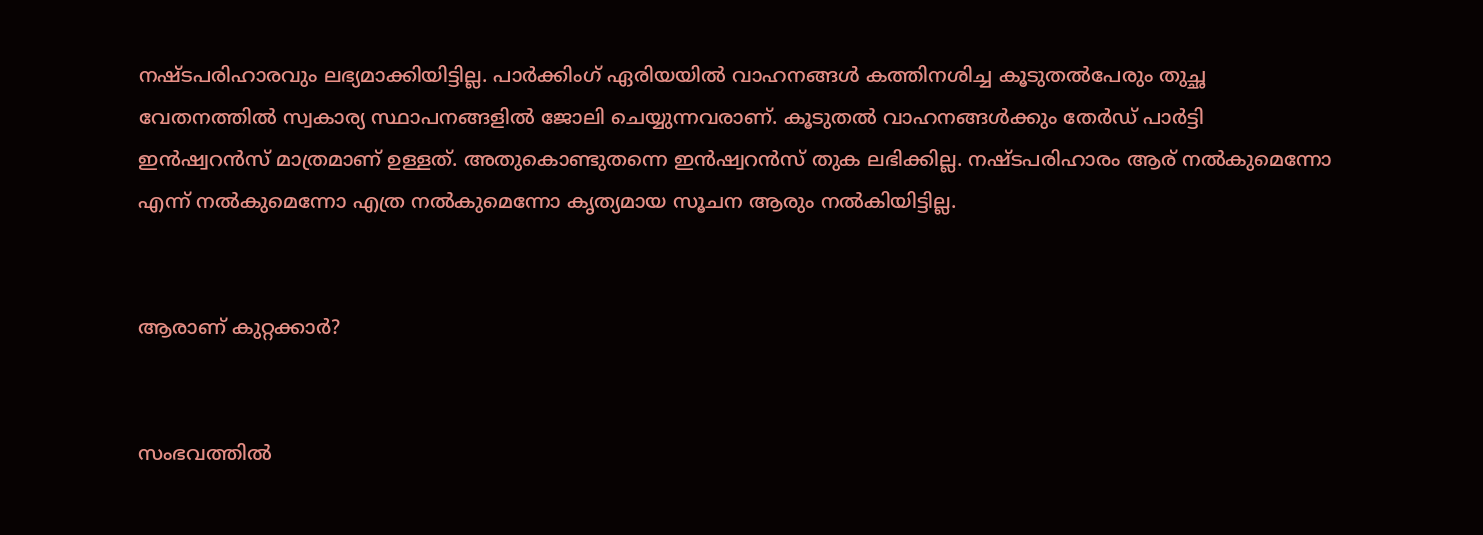നഷ്ടപരിഹാരവും ലഭ്യമാക്കിയിട്ടില്ല. പാർക്കിംഗ് ഏരിയയിൽ വാഹനങ്ങൾ കത്തിനശിച്ച കൂടുതൽപേരും തുച്ഛ വേതനത്തിൽ സ്വകാര്യ സ്ഥാപനങ്ങളിൽ ജോലി ചെയ്യുന്നവരാണ്. കൂടുതൽ വാഹനങ്ങൾക്കും തേർഡ് പാർട്ടി ഇൻഷ്വറൻസ് മാത്രമാണ് ഉള്ളത്. അതുകൊണ്ടുതന്നെ ഇൻഷ്വറൻസ് തുക ലഭിക്കില്ല. നഷ്ടപരിഹാരം ആര് നൽകുമെന്നോ എന്ന് നൽകുമെന്നോ എത്ര നൽകുമെന്നോ കൃത്യമായ സൂചന ആരും നൽകിയിട്ടില്ല.


ആരാണ് കുറ്റക്കാർ?


സംഭവത്തിൽ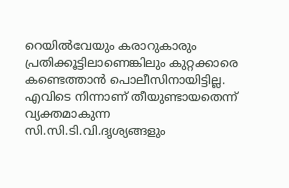റെയിൽവേയും കരാറുകാരും പ്രതിക്കൂട്ടിലാണെങ്കിലും കുറ്റക്കാരെ കണ്ടെത്താൻ പൊലീസിനായിട്ടില്ല. എവിടെ നിന്നാണ് തീയുണ്ടായതെന്ന് വ്യക്തമാകുന്ന സി.സി.ടി.വി.ദൃശ്യങ്ങളും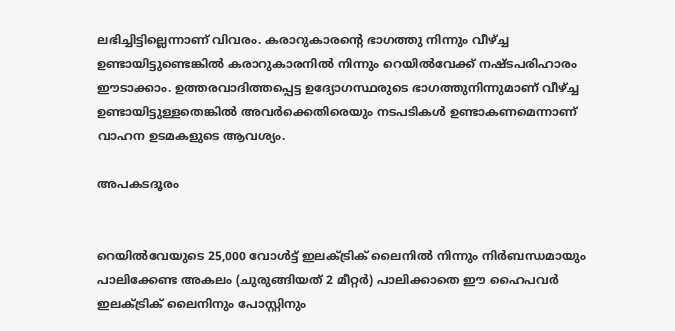ലഭിച്ചിട്ടില്ലെന്നാണ് വിവരം. കരാറുകാരന്റെ ഭാഗത്തു നിന്നും വീഴ്ച്ച ഉണ്ടായിട്ടുണ്ടെങ്കിൽ കരാറുകാരനിൽ നിന്നും റെയിൽവേക്ക് നഷ്ടപരിഹാരം ഈടാക്കാം. ഉത്തരവാദിത്തപ്പെട്ട ഉദ്യോഗസ്ഥരുടെ ഭാഗത്തുനിന്നുമാണ് വീഴ്ച്ച ഉണ്ടായിട്ടുള്ളതെങ്കിൽ അവർക്കെതിരെയും നടപടികൾ ഉണ്ടാകണമെന്നാണ് വാഹന ഉടമകളുടെ ആവശ്യം.

അപകടദൂരം


റെയിൽവേയുടെ 25,000 വോൾട്ട് ഇലക്ട്രിക് ലൈനിൽ നിന്നും നിർബന്ധമായും പാലിക്കേണ്ട അകലം (ചുരുങ്ങിയത് 2 മീറ്റർ) പാലിക്കാതെ ഈ ഹൈപവർ ഇലക്ട്രിക് ലൈനിനും പോസ്റ്റിനും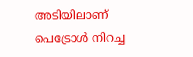അടിയിലാണ് പെട്രോൾ നിറച്ച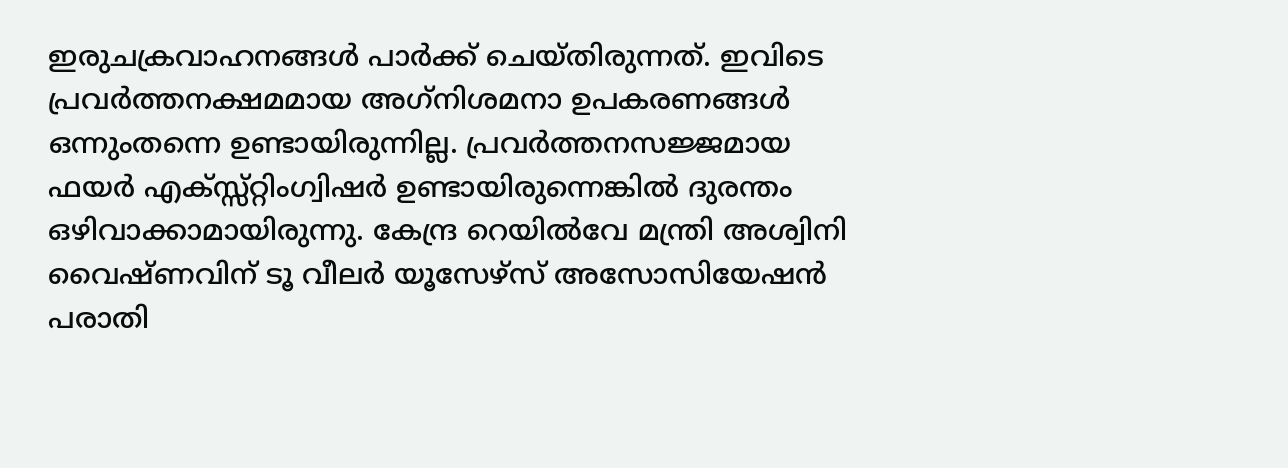ഇരുചക്രവാഹനങ്ങൾ പാർക്ക് ചെയ്തിരുന്നത്. ഇവിടെ പ്രവർത്തനക്ഷമമായ അഗ്‌നിശമനാ ഉപകരണങ്ങൾ ഒന്നുംതന്നെ ഉണ്ടായിരുന്നില്ല. പ്രവർത്തനസജ്ജമായ ഫയർ എക്സ്സ്റ്റിംഗ്വിഷർ ഉണ്ടായിരുന്നെങ്കിൽ ദുരന്തം ഒഴിവാക്കാമായിരുന്നു. കേന്ദ്ര റെയിൽവേ മന്ത്രി അശ്വിനി വൈഷ്ണവിന് ടൂ വീലർ യൂസേഴ്‌സ് അസോസിയേഷൻ പരാതി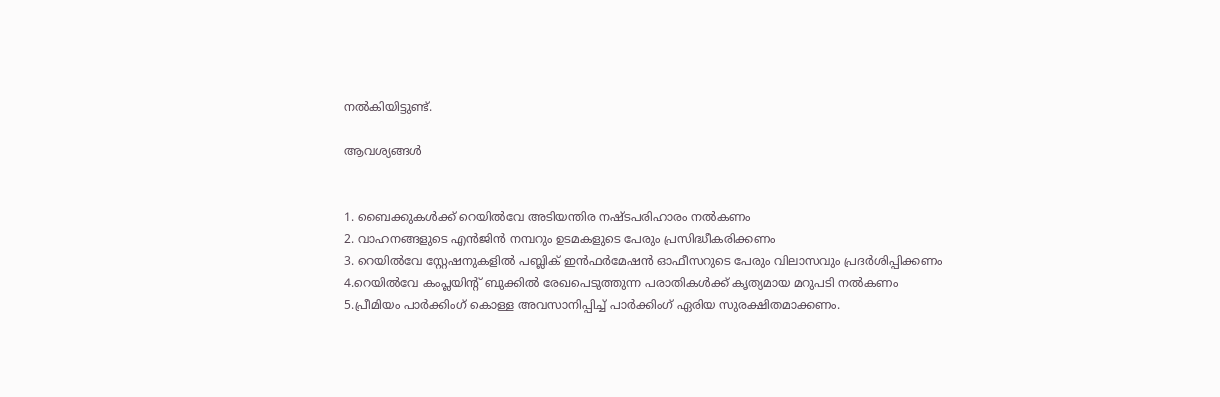നൽകിയിട്ടുണ്ട്.

ആവശ്യങ്ങൾ


1. ബൈക്കുകൾക്ക് റെയിൽവേ അടിയന്തിര നഷ്ടപരിഹാരം നൽകണം
2. വാഹനങ്ങളുടെ എൻജിൻ നമ്പറും ഉടമകളുടെ പേരും പ്രസിദ്ധീകരിക്കണം
3. റെയിൽവേ സ്റ്റേഷനുകളിൽ പബ്ലിക് ഇൻഫർമേഷൻ ഓഫീസറുടെ പേരും വിലാസവും പ്രദർശിപ്പിക്കണം
4.റെയിൽവേ കംപ്ലയിന്റ് ബുക്കിൽ രേഖപെടുത്തുന്ന പരാതികൾക്ക് കൃത്യമായ മറുപടി നൽകണം
5.പ്രീമിയം പാർക്കിംഗ് കൊള്ള അവസാനിപ്പിച്ച് പാർക്കിംഗ് ഏരിയ സുരക്ഷിതമാക്കണം.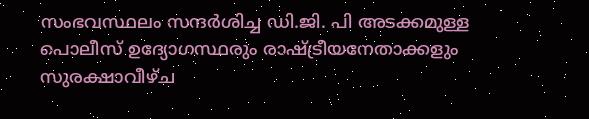സംഭവസ്ഥലം സന്ദർശിച്ച ഡി.ജി. പി അടക്കമുള്ള പൊലീസ് ഉദ്യോഗസ്ഥരും രാഷ്ട്രീയനേതാക്കളും സുരക്ഷാവീഴ്ച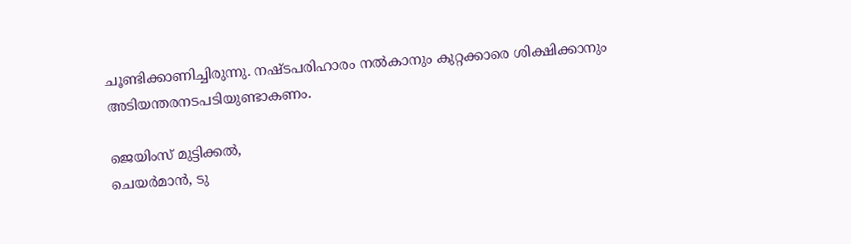ചൂണ്ടിക്കാണിച്ചിരുന്നു. നഷ്ടപരിഹാരം നൽകാനും കുറ്റക്കാരെ ശിക്ഷിക്കാനും അടിയന്തരനടപടിയുണ്ടാകണം.

ജെയിംസ് മുട്ടിക്കൽ,
ചെയർമാൻ, ടു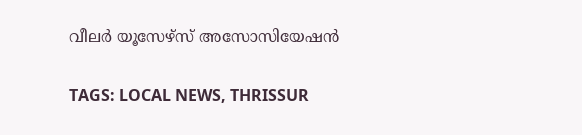വീലർ യൂസേഴ്‌സ് അസോസിയേഷൻ

TAGS: LOCAL NEWS, THRISSUR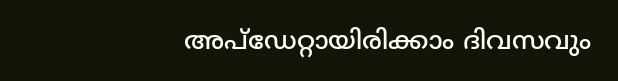അപ്ഡേറ്റായിരിക്കാം ദിവസവും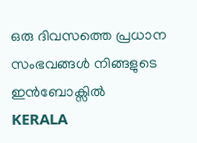ഒരു ദിവസത്തെ പ്രധാന സംഭവങ്ങൾ നിങ്ങളുടെ ഇൻബോക്സിൽ
KERALA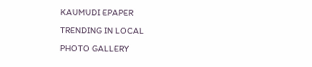KAUMUDI EPAPER
TRENDING IN LOCAL
PHOTO GALLERY